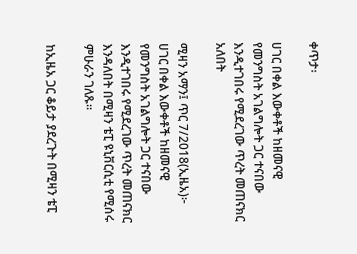ቀጥታ፡

ሀገር በቀል እውቀቶች ከዘመናዊ የመንግስት አገልግሎት ጋር ተናበው እንዲተገበሩ የሚደረገው ጥረት መጠናክር አለበት

ሚዛን አማን፤ ጥር 7/2018(ኢዜአ)፦ ሀገር በቀል እውቀቶች ከዘመናዊ የመንግስት አገልግሎት ጋር ተናበው እንዲተገበሩ የሚደረገው ጥረት መጠናክር እንዳለበት በሚዛን ቴፒ ዩኒቨርሲቲ የሚሰሩ ምሁራን ገለጹ።

ከኢዜአ ጋር ቆይታ ያደረጉት በሚዛን ቴፒ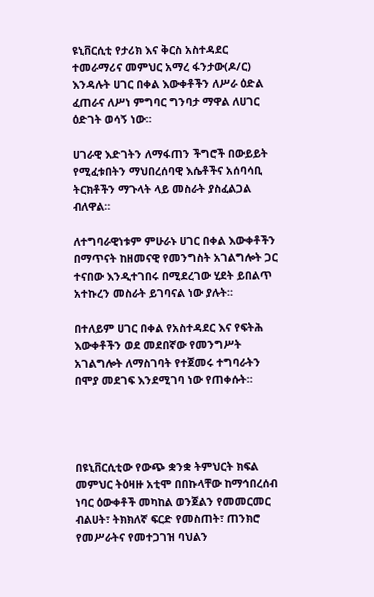ዩኒቨርሲቲ የታሪክ እና ቅርስ አስተዳደር ተመራማሪና መምህር አማረ ፋንታው(ዶ/ር) እንዳሉት ሀገር በቀል እውቀቶችን ለሥራ ዕድል ፈጠራና ለሥነ ምግባር ግንባታ ማዋል ለሀገር ዕድገት ወሳኝ ነው።

ሀገራዊ እድገትን ለማፋጠን ችግሮች በውይይት የሚፈቱበትን ማህበረሰባዊ እሴቶችና አሰባሳቢ ትርክቶችን ማጉላት ላይ መስራት ያስፈልጋል ብለዋል።

ለተግባራዊነቱም ምሁራኑ ሀገር በቀል እውቀቶችን በማጥናት ከዘመናዊ የመንግስት አገልግሎት ጋር ተናበው እንዲተገበሩ በሚደረገው ሂደት ይበልጥ አተኩረን መስራት ይገባናል ነው ያሉት።

በተለይም ሀገር በቀል የአስተዳደር እና የፍትሕ እውቀቶችን ወደ መደበኛው የመንግሥት አገልግሎት ለማስገባት የተጀመሩ ተግባራትን በሞያ መደገፍ እንደሚገባ ነው የጠቀሱት።




በዩኒቨርሲቲው የውጭ ቋንቋ ትምህርት ክፍል መምህር ትዕዛዙ አቲሞ በበኩላቸው ከማኅበረሰብ ነባር ዕውቀቶች መካከል ወንጀልን የመመርመር ብልሀት፣ ትክክለኛ ፍርድ የመስጠት፣ ጠንክሮ የመሥራትና የመተጋገዝ ባህልን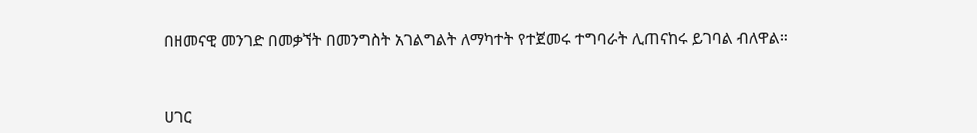በዘመናዊ መንገድ በመቃኘት በመንግስት አገልግልት ለማካተት የተጀመሩ ተግባራት ሊጠናከሩ ይገባል ብለዋል።



ሀገር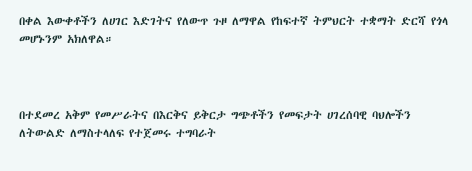በቀል እውቀቶችን ለሀገር እድገትና የለውጥ ጉዞ ለማዋል የከፍተኛ ትምህርት ተቋማት ድርሻ የጎላ መሆኑንም አክለዋል።



በተደመረ አቅም የመሥራትና በእርቅና ይቅርታ ግጭቶችን የመፍታት ሀገረሰባዊ ባህሎችን ለትውልድ ለማስተላለፍ የተጀመሩ ተግባራት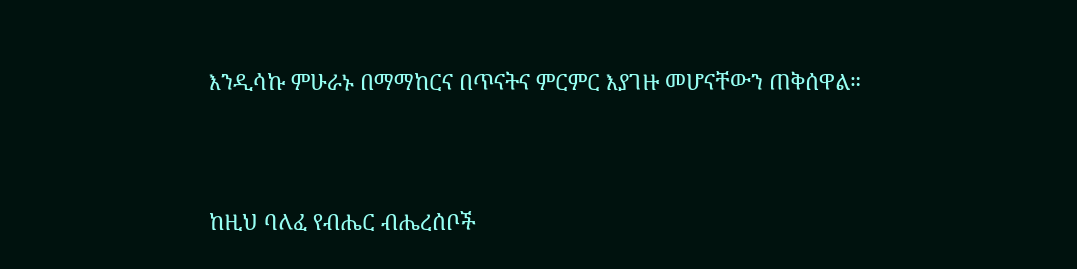እንዲሳኩ ምሁራኑ በማማከርና በጥናትና ምርምር እያገዙ መሆናቸውን ጠቅሰዋል።



ከዚህ ባለፈ የብሔር ብሔረሰቦች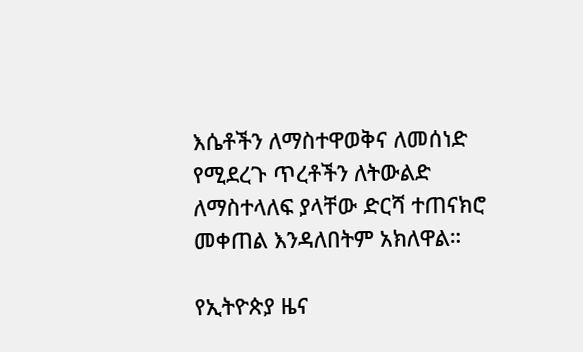እሴቶችን ለማስተዋወቅና ለመሰነድ የሚደረጉ ጥረቶችን ለትውልድ ለማስተላለፍ ያላቸው ድርሻ ተጠናክሮ መቀጠል እንዳለበትም አክለዋል።

የኢትዮጵያ ዜና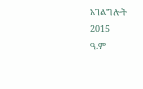አገልግሎት
2015
ዓ.ም